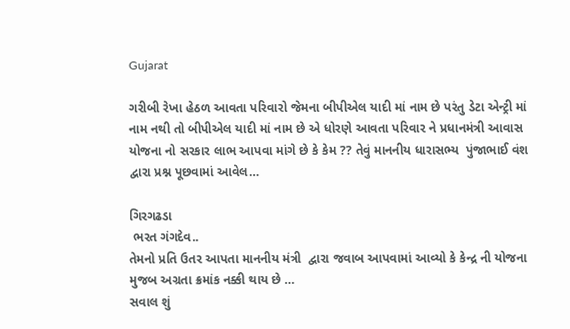Gujarat

ગરીબી રેખા હેઠળ આવતા પરિવારો જેમના બીપીએલ યાદી માં નામ છે પરંતુ ડેટા એન્ટ્રી માં નામ નથી તો બીપીએલ યાદી માં નામ છે એ ધોરણે આવતા પરિવાર ને પ્રધાનમંત્રી આવાસ યોજના નો સરકાર લાભ આપવા માંગે છે કે કેમ ?? તેવું માનનીય ધારાસભ્ય  પુંજાભાઈ વંશ દ્વારા પ્રશ્ન પૂછવામાં આવેલ…

ગિરગઢડા
 ભરત ગંગદેવ..
તેમનો પ્રતિ ઉતર આપતા માનનીય મંત્રી  દ્વારા જવાબ આપવામાં આવ્યો કે કેન્દ્ર ની યોજના મુજબ અગ્રતા ક્રમાંક નક્કી થાય છે …
સવાલ શું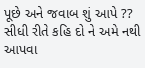પૂછે અને જવાબ શું આપે ??
સીધી રીતે કહિ દો ને અમે નથી આપવા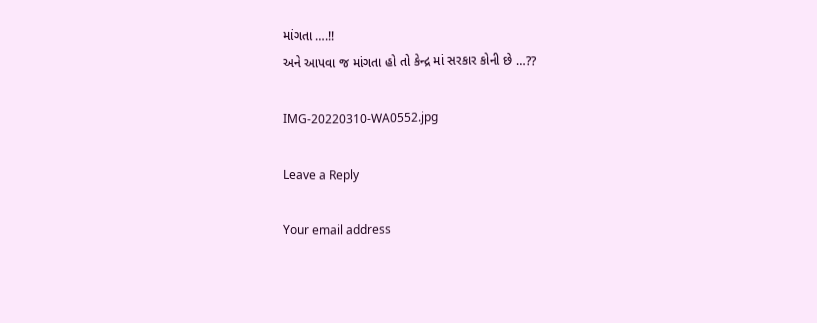માંગતા ….!!
અને આપવા જ માંગતા હો તો કેન્દ્ર માં સરકાર કોની છે …??

IMG-20220310-WA0552.jpg

Leave a Reply

Your email address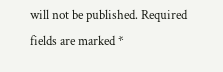will not be published. Required fields are marked *